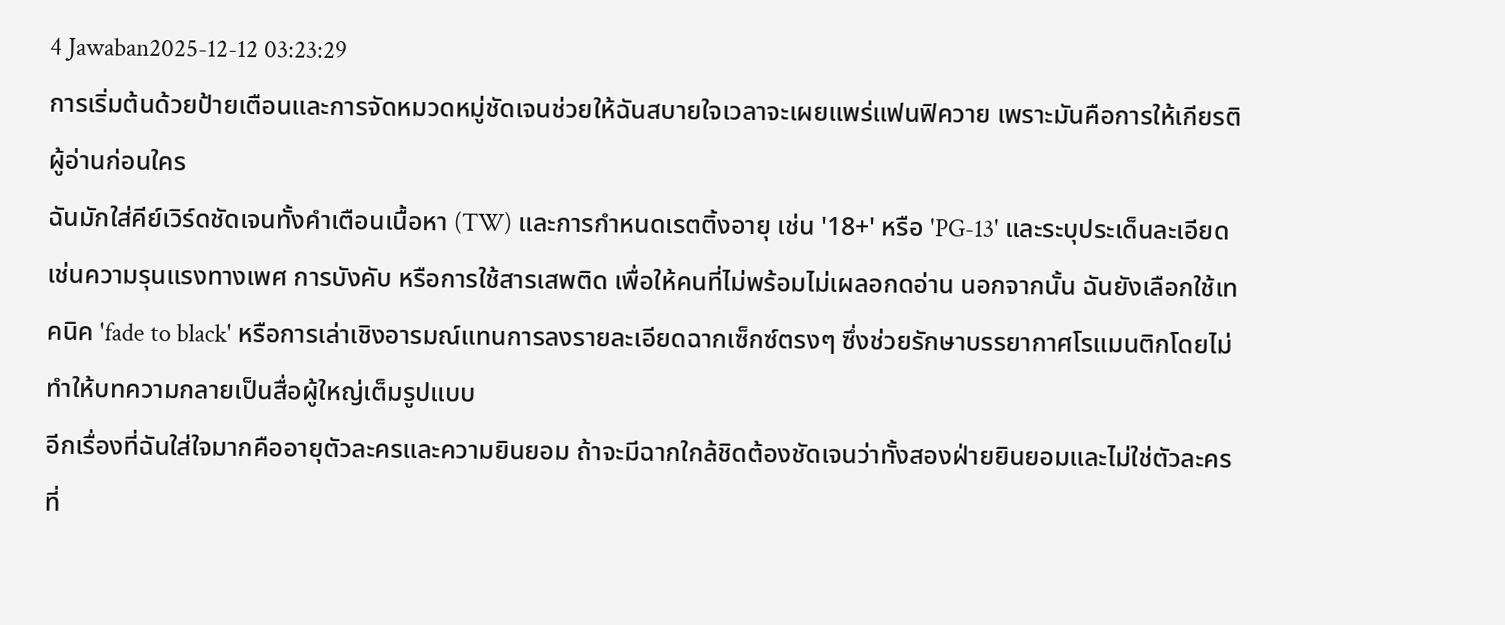4 Jawaban2025-12-12 03:23:29
การเริ่มต้นด้วยป้ายเตือนและการจัดหมวดหมู่ชัดเจนช่วยให้ฉันสบายใจเวลาจะเผยแพร่แฟนฟิควาย เพราะมันคือการให้เกียรติผู้อ่านก่อนใคร
ฉันมักใส่คีย์เวิร์ดชัดเจนทั้งคำเตือนเนื้อหา (TW) และการกำหนดเรตติ้งอายุ เช่น '18+' หรือ 'PG-13' และระบุประเด็นละเอียดเช่นความรุนแรงทางเพศ การบังคับ หรือการใช้สารเสพติด เพื่อให้คนที่ไม่พร้อมไม่เผลอกดอ่าน นอกจากนั้น ฉันยังเลือกใช้เทคนิค 'fade to black' หรือการเล่าเชิงอารมณ์แทนการลงรายละเอียดฉากเซ็กซ์ตรงๆ ซึ่งช่วยรักษาบรรยากาศโรแมนติกโดยไม่ทำให้บทความกลายเป็นสื่อผู้ใหญ่เต็มรูปแบบ
อีกเรื่องที่ฉันใส่ใจมากคืออายุตัวละครและความยินยอม ถ้าจะมีฉากใกล้ชิดต้องชัดเจนว่าทั้งสองฝ่ายยินยอมและไม่ใช่ตัวละครที่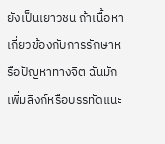ยังเป็นเยาวชน ถ้าเนื้อหาเกี่ยวข้องกับการรักษาหรือปัญหาทางจิต ฉันมักเพิ่มลิงก์หรือบรรทัดแนะ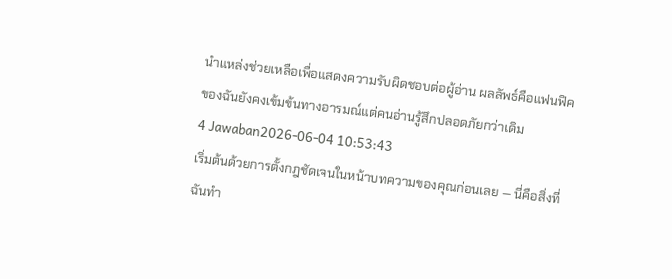นำแหล่งช่วยเหลือเพื่อแสดงความรับผิดชอบต่อผู้อ่าน ผลลัพธ์คือแฟนฟิคของฉันยังคงเข้มข้นทางอารมณ์แต่คนอ่านรู้สึกปลอดภัยกว่าเดิม
4 Jawaban2026-06-04 10:53:43
เริ่มต้นด้วยการตั้งกฎชัดเจนในหน้าบทความของคุณก่อนเลย — นี่คือสิ่งที่ฉันทำ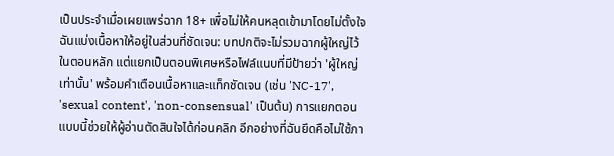เป็นประจำเมื่อเผยแพร่ฉาก 18+ เพื่อไม่ให้คนหลุดเข้ามาโดยไม่ตั้งใจ
ฉันแบ่งเนื้อหาให้อยู่ในส่วนที่ชัดเจน: บทปกติจะไม่รวมฉากผู้ใหญ่ไว้ในตอนหลัก แต่แยกเป็นตอนพิเศษหรือไฟล์แนบที่มีป้ายว่า 'ผู้ใหญ่เท่านั้น' พร้อมคำเตือนเนื้อหาและแท็กชัดเจน (เช่น 'NC-17', 'sexual content', 'non-consensual' เป็นต้น) การแยกตอนแบบนี้ช่วยให้ผู้อ่านตัดสินใจได้ก่อนคลิก อีกอย่างที่ฉันยึดคือไม่ใช้ภา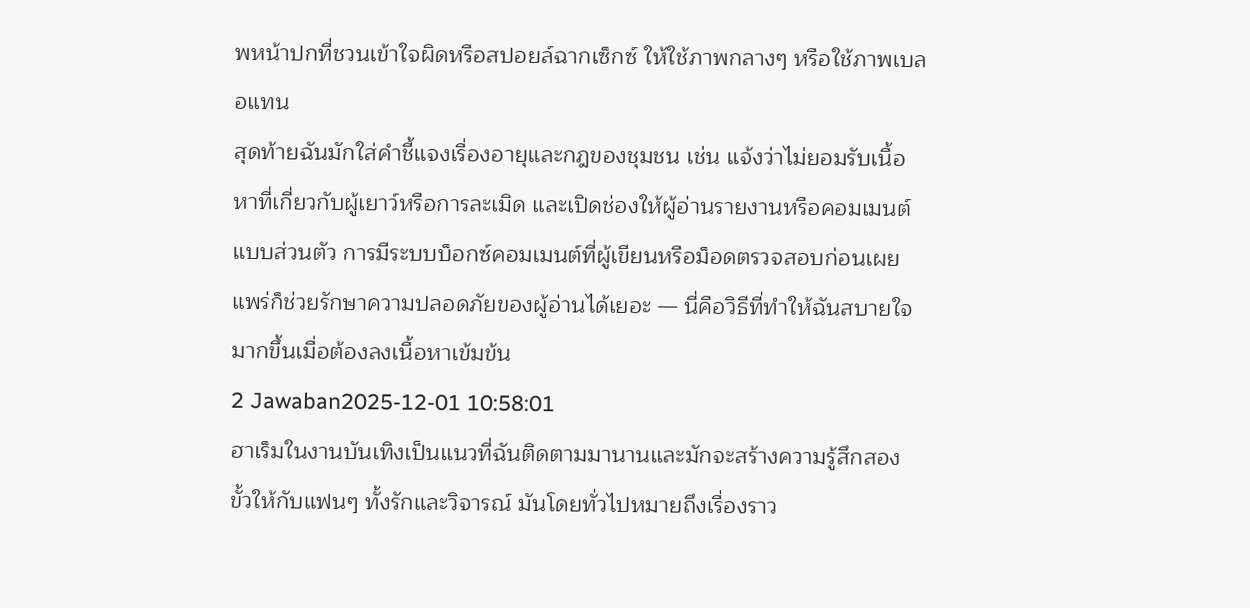พหน้าปกที่ชวนเข้าใจผิดหรือสปอยล์ฉากเซ็กซ์ ให้ใช้ภาพกลางๆ หรือใช้ภาพเบลอแทน
สุดท้ายฉันมักใส่คำชี้แจงเรื่องอายุและกฎของชุมชน เช่น แจ้งว่าไม่ยอมรับเนื้อหาที่เกี่ยวกับผู้เยาว์หรือการละเมิด และเปิดช่องให้ผู้อ่านรายงานหรือคอมเมนต์แบบส่วนตัว การมีระบบบ็อกซ์คอมเมนต์ที่ผู้เขียนหรือม็อดตรวจสอบก่อนเผยแพร่ก็ช่วยรักษาความปลอดภัยของผู้อ่านได้เยอะ — นี่คือวิธีที่ทำให้ฉันสบายใจมากขึ้นเมื่อต้องลงเนื้อหาเข้มข้น
2 Jawaban2025-12-01 10:58:01
ฮาเร็มในงานบันเทิงเป็นแนวที่ฉันติดตามมานานและมักจะสร้างความรู้สึกสองขั้วให้กับแฟนๆ ทั้งรักและวิจารณ์ มันโดยทั่วไปหมายถึงเรื่องราว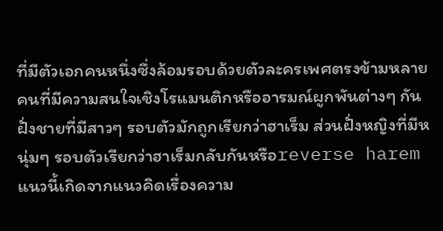ที่มีตัวเอกคนหนึ่งซึ่งล้อมรอบด้วยตัวละครเพศตรงข้ามหลายคนที่มีความสนใจเชิงโรแมนติกหรืออารมณ์ผูกพันต่างๆ กัน ฝั่งชายที่มีสาวๆ รอบตัวมักถูกเรียกว่าฮาเร็ม ส่วนฝั่งหญิงที่มีหนุ่มๆ รอบตัวเรียกว่าฮาเร็มกลับกันหรือreverse harem แนวนี้เกิดจากแนวคิดเรื่องความ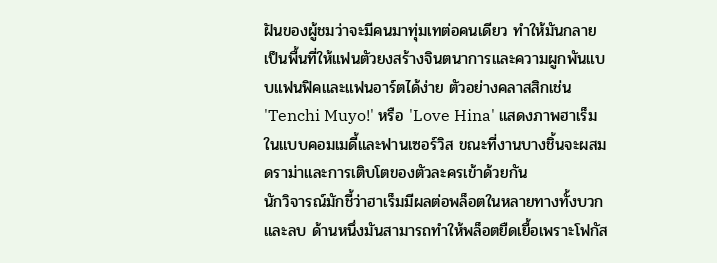ฝันของผู้ชมว่าจะมีคนมาทุ่มเทต่อคนเดียว ทำให้มันกลายเป็นพื้นที่ให้แฟนตัวยงสร้างจินตนาการและความผูกพันแบบแฟนฟิคและแฟนอาร์ตได้ง่าย ตัวอย่างคลาสสิกเช่น 'Tenchi Muyo!' หรือ 'Love Hina' แสดงภาพฮาเร็มในแบบคอมเมดี้และฟานเซอร์วิส ขณะที่งานบางชิ้นจะผสมดราม่าและการเติบโตของตัวละครเข้าด้วยกัน
นักวิจารณ์มักชี้ว่าฮาเร็มมีผลต่อพล็อตในหลายทางทั้งบวกและลบ ด้านหนึ่งมันสามารถทำให้พล็อตยืดเยื้อเพราะโฟกัส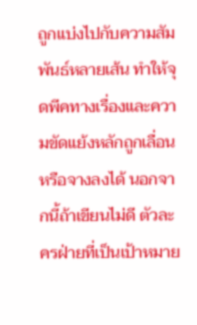ถูกแบ่งไปกับความสัมพันธ์หลายเส้น ทำให้จุดพีคทางเรื่องและความขัดแย้งหลักถูกเลื่อนหรือจางลงได้ นอกจากนี้ถ้าเขียนไม่ดี ตัวละครฝ่ายที่เป็นเป้าหมาย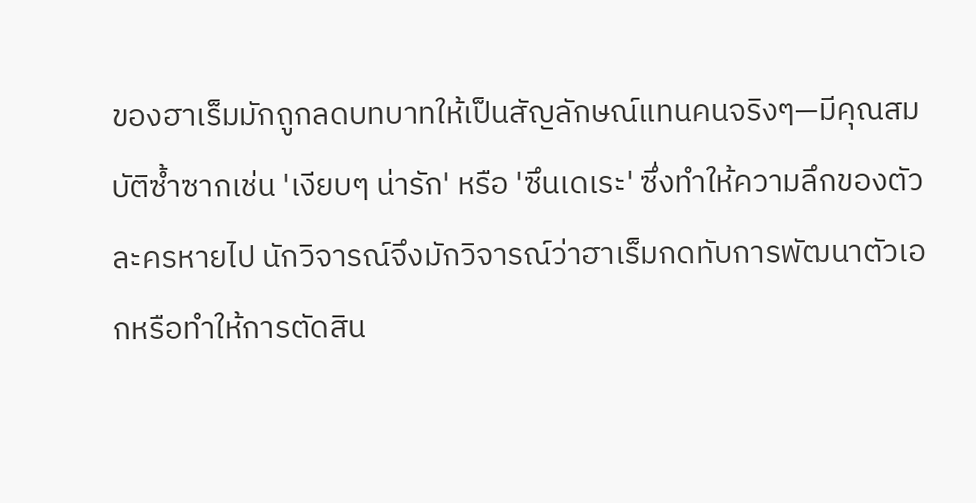ของฮาเร็มมักถูกลดบทบาทให้เป็นสัญลักษณ์แทนคนจริงๆ—มีคุณสมบัติซ้ำซากเช่น 'เงียบๆ น่ารัก' หรือ 'ซึนเดเระ' ซึ่งทำให้ความลึกของตัวละครหายไป นักวิจารณ์จึงมักวิจารณ์ว่าฮาเร็มกดทับการพัฒนาตัวเอกหรือทำให้การตัดสิน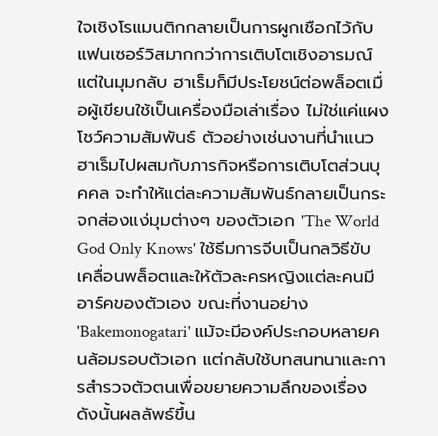ใจเชิงโรแมนติกกลายเป็นการผูกเชือกไว้กับแฟนเซอร์วิสมากกว่าการเติบโตเชิงอารมณ์
แต่ในมุมกลับ ฮาเร็มก็มีประโยชน์ต่อพล็อตเมื่อผู้เขียนใช้เป็นเครื่องมือเล่าเรื่อง ไม่ใช่แค่แผงโชว์ความสัมพันธ์ ตัวอย่างเช่นงานที่นำแนวฮาเร็มไปผสมกับภารกิจหรือการเติบโตส่วนบุคคล จะทำให้แต่ละความสัมพันธ์กลายเป็นกระจกส่องแง่มุมต่างๆ ของตัวเอก 'The World God Only Knows' ใช้ธีมการจีบเป็นกลวิธีขับเคลื่อนพล็อตและให้ตัวละครหญิงแต่ละคนมีอาร์คของตัวเอง ขณะที่งานอย่าง 'Bakemonogatari' แม้จะมีองค์ประกอบหลายคนล้อมรอบตัวเอก แต่กลับใช้บทสนทนาและการสำรวจตัวตนเพื่อขยายความลึกของเรื่อง ดังนั้นผลลัพธ์ขึ้น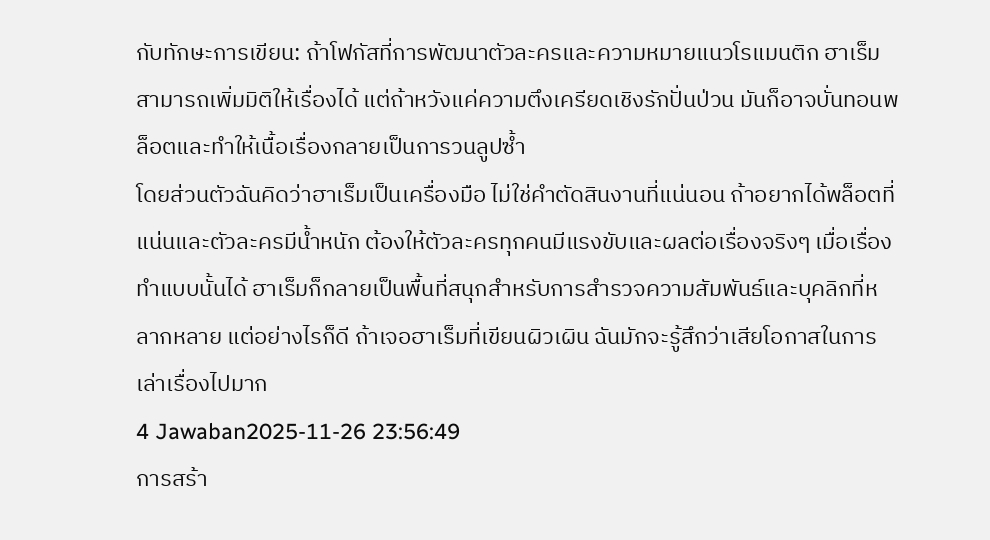กับทักษะการเขียน: ถ้าโฟกัสที่การพัฒนาตัวละครและความหมายแนวโรแมนติก ฮาเร็มสามารถเพิ่มมิติให้เรื่องได้ แต่ถ้าหวังแค่ความตึงเครียดเชิงรักปั่นป่วน มันก็อาจบั่นทอนพล็อตและทำให้เนื้อเรื่องกลายเป็นการวนลูปซ้ำ
โดยส่วนตัวฉันคิดว่าฮาเร็มเป็นเครื่องมือ ไม่ใช่คำตัดสินงานที่แน่นอน ถ้าอยากได้พล็อตที่แน่นและตัวละครมีน้ำหนัก ต้องให้ตัวละครทุกคนมีแรงขับและผลต่อเรื่องจริงๆ เมื่อเรื่องทำแบบนั้นได้ ฮาเร็มก็กลายเป็นพื้นที่สนุกสำหรับการสำรวจความสัมพันธ์และบุคลิกที่หลากหลาย แต่อย่างไรก็ดี ถ้าเจอฮาเร็มที่เขียนผิวเผิน ฉันมักจะรู้สึกว่าเสียโอกาสในการเล่าเรื่องไปมาก
4 Jawaban2025-11-26 23:56:49
การสร้า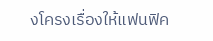งโครงเรื่องให้แฟนฟิค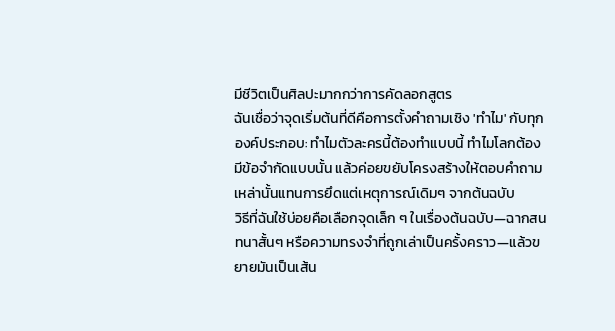มีชีวิตเป็นศิลปะมากกว่าการคัดลอกสูตร
ฉันเชื่อว่าจุดเริ่มต้นที่ดีคือการตั้งคำถามเชิง 'ทำไม' กับทุกองค์ประกอบ: ทำไมตัวละครนี้ต้องทำแบบนี้ ทำไมโลกต้องมีข้อจำกัดแบบนั้น แล้วค่อยขยับโครงสร้างให้ตอบคำถามเหล่านั้นแทนการยึดแต่เหตุการณ์เดิมๆ จากต้นฉบับ
วิธีที่ฉันใช้บ่อยคือเลือกจุดเล็ก ๆ ในเรื่องต้นฉบับ—ฉากสนทนาสั้นๆ หรือความทรงจำที่ถูกเล่าเป็นครั้งคราว—แล้วขยายมันเป็นเส้น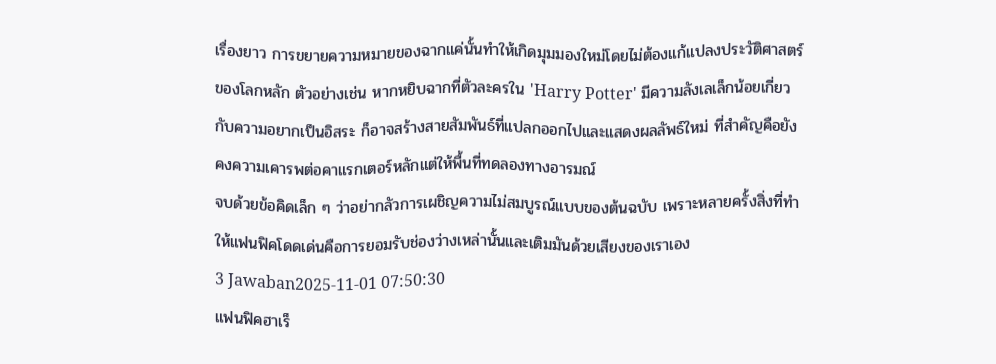เรื่องยาว การขยายความหมายของฉากแค่นั้นทำให้เกิดมุมมองใหม่โดยไม่ต้องแก้แปลงประวัติศาสตร์ของโลกหลัก ตัวอย่างเช่น หากหยิบฉากที่ตัวละครใน 'Harry Potter' มีความลังเลเล็กน้อยเกี่ยวกับความอยากเป็นอิสระ ก็อาจสร้างสายสัมพันธ์ที่แปลกออกไปและแสดงผลลัพธ์ใหม่ ที่สำคัญคือยังคงความเคารพต่อคาแรกเตอร์หลักแต่ให้พื้นที่ทดลองทางอารมณ์
จบด้วยข้อคิดเล็ก ๆ ว่าอย่ากลัวการเผชิญความไม่สมบูรณ์แบบของต้นฉบับ เพราะหลายครั้งสิ่งที่ทำให้แฟนฟิคโดดเด่นคือการยอมรับช่องว่างเหล่านั้นและเติมมันด้วยเสียงของเราเอง
3 Jawaban2025-11-01 07:50:30
แฟนฟิคฮาเร็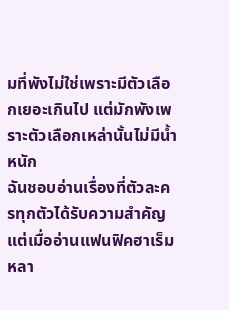มที่พังไม่ใช่เพราะมีตัวเลือกเยอะเกินไป แต่มักพังเพราะตัวเลือกเหล่านั้นไม่มีน้ำหนัก
ฉันชอบอ่านเรื่องที่ตัวละครทุกตัวได้รับความสำคัญ แต่เมื่ออ่านแฟนฟิคฮาเร็มหลา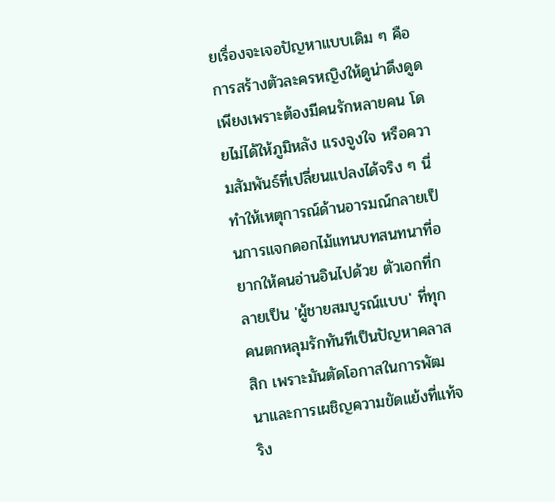ยเรื่องจะเจอปัญหาแบบเดิม ๆ คือการสร้างตัวละครหญิงให้ดูน่าดึงดูดเพียงเพราะต้องมีคนรักหลายคน โดยไม่ได้ให้ภูมิหลัง แรงจูงใจ หรือความสัมพันธ์ที่เปลี่ยนแปลงได้จริง ๆ นี่ทำให้เหตุการณ์ด้านอารมณ์กลายเป็นการแจกดอกไม้แทนบทสนทนาที่อยากให้คนอ่านอินไปด้วย ตัวเอกที่กลายเป็น 'ผู้ชายสมบูรณ์แบบ' ที่ทุกคนตกหลุมรักทันทีเป็นปัญหาคลาสสิก เพราะมันตัดโอกาสในการพัฒนาและการเผชิญความขัดแย้งที่แท้จริง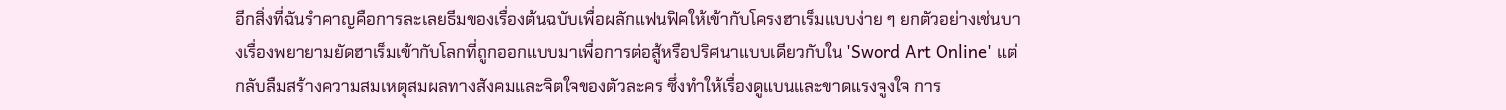อีกสิ่งที่ฉันรำคาญคือการละเลยธีมของเรื่องต้นฉบับเพื่อผลักแฟนฟิคให้เข้ากับโครงฮาเร็มแบบง่าย ๆ ยกตัวอย่างเช่นบางเรื่องพยายามยัดฮาเร็มเข้ากับโลกที่ถูกออกแบบมาเพื่อการต่อสู้หรือปริศนาแบบเดียวกับใน 'Sword Art Online' แต่กลับลืมสร้างความสมเหตุสมผลทางสังคมและจิตใจของตัวละคร ซึ่งทำให้เรื่องดูแบนและขาดแรงจูงใจ การ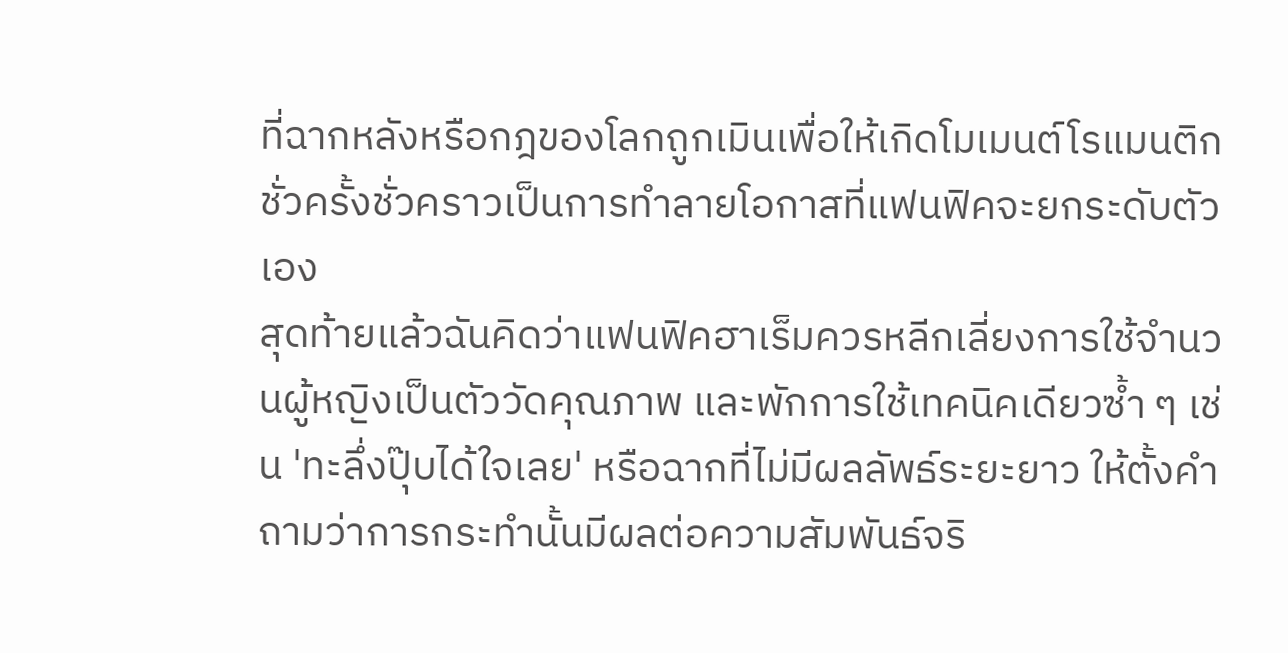ที่ฉากหลังหรือกฎของโลกถูกเมินเพื่อให้เกิดโมเมนต์โรแมนติกชั่วครั้งชั่วคราวเป็นการทำลายโอกาสที่แฟนฟิคจะยกระดับตัวเอง
สุดท้ายแล้วฉันคิดว่าแฟนฟิคฮาเร็มควรหลีกเลี่ยงการใช้จำนวนผู้หญิงเป็นตัววัดคุณภาพ และพักการใช้เทคนิคเดียวซ้ำ ๆ เช่น 'ทะลึ่งปุ๊บได้ใจเลย' หรือฉากที่ไม่มีผลลัพธ์ระยะยาว ให้ตั้งคำถามว่าการกระทำนั้นมีผลต่อความสัมพันธ์จริ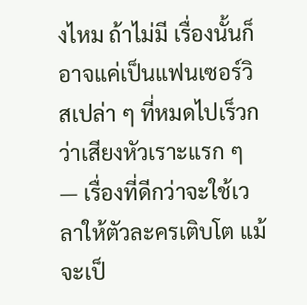งไหม ถ้าไม่มี เรื่องนั้นก็อาจแค่เป็นแฟนเซอร์วิสเปล่า ๆ ที่หมดไปเร็วกว่าเสียงหัวเราะแรก ๆ — เรื่องที่ดีกว่าจะใช้เวลาให้ตัวละครเติบโต แม้จะเป็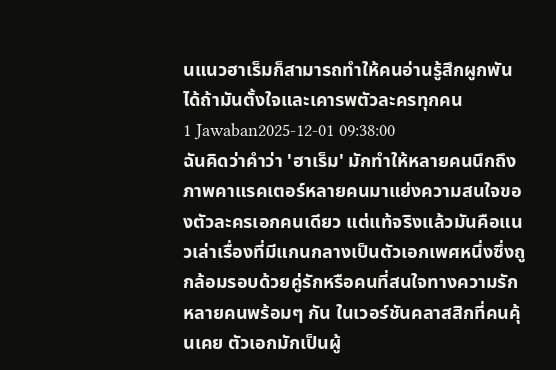นแนวฮาเร็มก็สามารถทำให้คนอ่านรู้สึกผูกพันได้ถ้ามันตั้งใจและเคารพตัวละครทุกคน
1 Jawaban2025-12-01 09:38:00
ฉันคิดว่าคำว่า 'ฮาเร็ม' มักทำให้หลายคนนึกถึงภาพคาแรคเตอร์หลายคนมาแย่งความสนใจของตัวละครเอกคนเดียว แต่แท้จริงแล้วมันคือแนวเล่าเรื่องที่มีแกนกลางเป็นตัวเอกเพศหนึ่งซึ่งถูกล้อมรอบด้วยคู่รักหรือคนที่สนใจทางความรักหลายคนพร้อมๆ กัน ในเวอร์ชันคลาสสิกที่คนคุ้นเคย ตัวเอกมักเป็นผู้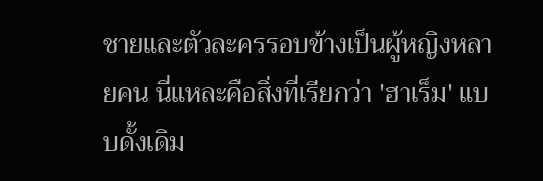ชายและตัวละครรอบข้างเป็นผู้หญิงหลายคน นี่แหละคือสิ่งที่เรียกว่า 'ฮาเร็ม' แบบดั้งเดิม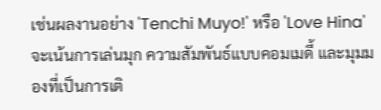เช่นผลงานอย่าง 'Tenchi Muyo!' หรือ 'Love Hina' จะเน้นการเล่นมุก ความสัมพันธ์แบบคอมเมดี้ และมุมมองที่เป็นการเติ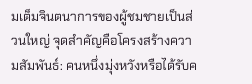มเต็มจินตนาการของผู้ชมชายเป็นส่วนใหญ่ จุดสำคัญคือโครงสร้างความสัมพันธ์: คนหนึ่งมุ่งหวังหรือได้รับค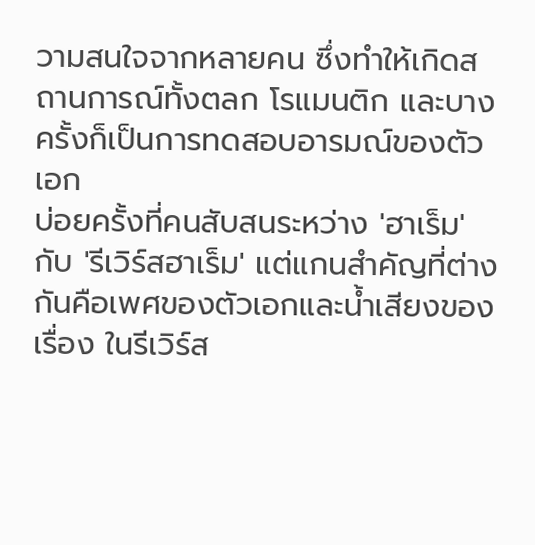วามสนใจจากหลายคน ซึ่งทำให้เกิดสถานการณ์ทั้งตลก โรแมนติก และบางครั้งก็เป็นการทดสอบอารมณ์ของตัวเอก
บ่อยครั้งที่คนสับสนระหว่าง 'ฮาเร็ม' กับ 'รีเวิร์สฮาเร็ม' แต่แกนสำคัญที่ต่างกันคือเพศของตัวเอกและน้ำเสียงของเรื่อง ในรีเวิร์ส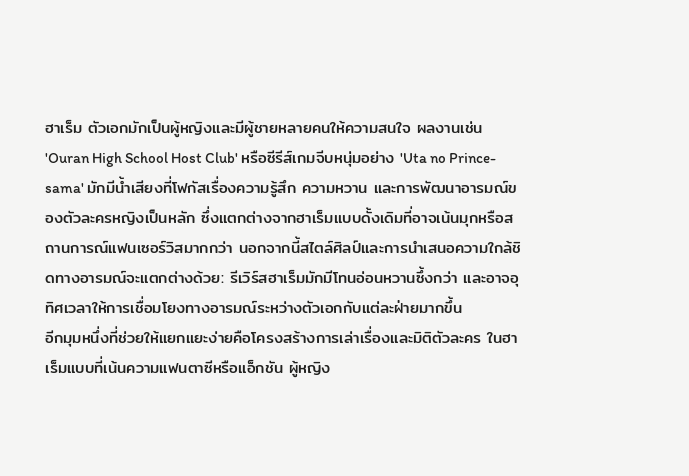ฮาเร็ม ตัวเอกมักเป็นผู้หญิงและมีผู้ชายหลายคนให้ความสนใจ ผลงานเช่น 'Ouran High School Host Club' หรือซีรีส์เกมจีบหนุ่มอย่าง 'Uta no Prince-sama' มักมีน้ำเสียงที่โฟกัสเรื่องความรู้สึก ความหวาน และการพัฒนาอารมณ์ของตัวละครหญิงเป็นหลัก ซึ่งแตกต่างจากฮาเร็มแบบดั้งเดิมที่อาจเน้นมุกหรือสถานการณ์แฟนเซอร์วิสมากกว่า นอกจากนี้สไตล์ศิลป์และการนำเสนอความใกล้ชิดทางอารมณ์จะแตกต่างด้วย: รีเวิร์สฮาเร็มมักมีโทนอ่อนหวานซึ้งกว่า และอาจอุทิศเวลาให้การเชื่อมโยงทางอารมณ์ระหว่างตัวเอกกับแต่ละฝ่ายมากขึ้น
อีกมุมหนึ่งที่ช่วยให้แยกแยะง่ายคือโครงสร้างการเล่าเรื่องและมิติตัวละคร ในฮาเร็มแบบที่เน้นความแฟนตาซีหรือแอ็กชัน ผู้หญิง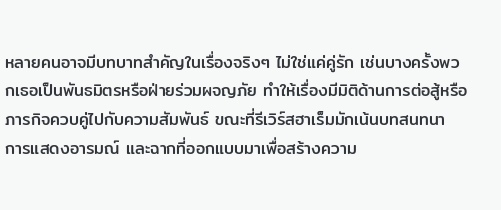หลายคนอาจมีบทบาทสำคัญในเรื่องจริงๆ ไม่ใช่แค่คู่รัก เช่นบางครั้งพวกเธอเป็นพันธมิตรหรือฝ่ายร่วมผจญภัย ทำให้เรื่องมีมิติด้านการต่อสู้หรือภารกิจควบคู่ไปกับความสัมพันธ์ ขณะที่รีเวิร์สฮาเร็มมักเน้นบทสนทนา การแสดงอารมณ์ และฉากที่ออกแบบมาเพื่อสร้างความ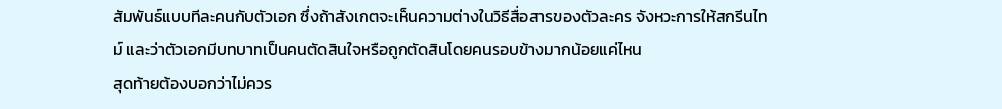สัมพันธ์แบบทีละคนกับตัวเอก ซึ่งถ้าสังเกตจะเห็นความต่างในวิธีสื่อสารของตัวละคร จังหวะการให้สกรีนไทม์ และว่าตัวเอกมีบทบาทเป็นคนตัดสินใจหรือถูกตัดสินโดยคนรอบข้างมากน้อยแค่ไหน
สุดท้ายต้องบอกว่าไม่ควร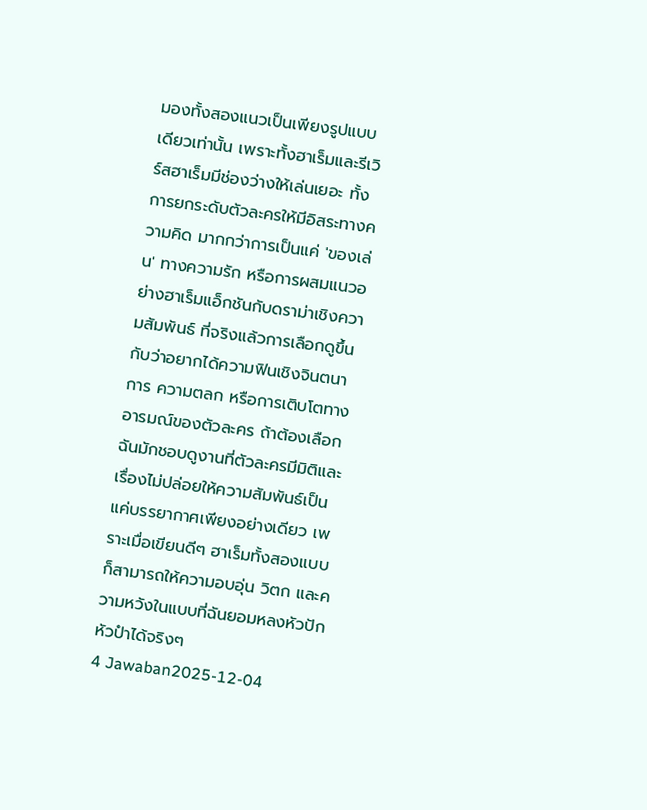มองทั้งสองแนวเป็นเพียงรูปแบบเดียวเท่านั้น เพราะทั้งฮาเร็มและรีเวิร์สฮาเร็มมีช่องว่างให้เล่นเยอะ ทั้งการยกระดับตัวละครให้มีอิสระทางความคิด มากกว่าการเป็นแค่ 'ของเล่น' ทางความรัก หรือการผสมแนวอย่างฮาเร็มแอ็กชันกับดราม่าเชิงความสัมพันธ์ ที่จริงแล้วการเลือกดูขึ้นกับว่าอยากได้ความฟินเชิงจินตนาการ ความตลก หรือการเติบโตทางอารมณ์ของตัวละคร ถ้าต้องเลือก ฉันมักชอบดูงานที่ตัวละครมีมิติและเรื่องไม่ปล่อยให้ความสัมพันธ์เป็นแค่บรรยากาศเพียงอย่างเดียว เพราะเมื่อเขียนดีๆ ฮาเร็มทั้งสองแบบก็สามารถให้ความอบอุ่น วิตก และความหวังในแบบที่ฉันยอมหลงหัวปักหัวปำได้จริงๆ
4 Jawaban2025-12-04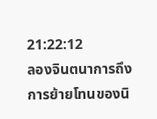21:22:12
ลองจินตนาการถึงการย้ายโทนของนิ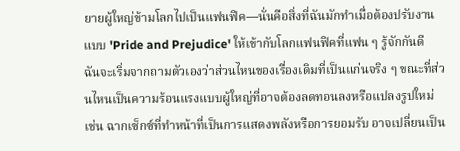ยายผู้ใหญ่ข้ามโลกไปเป็นแฟนฟิค—นั่นคือสิ่งที่ฉันมักทำเมื่อต้องปรับงานแบบ 'Pride and Prejudice' ให้เข้ากับโลกแฟนฟิคที่แฟน ๆ รู้จักกันดี
ฉันจะเริ่มจากถามตัวเองว่าส่วนไหนของเรื่องเดิมที่เป็นแก่นจริง ๆ ขณะที่ส่วนไหนเป็นความร้อนแรงแบบผู้ใหญ่ที่อาจต้องลดทอนลงหรือแปลงรูปใหม่ เช่น ฉากเซ็กซ์ที่ทำหน้าที่เป็นการแสดงพลังหรือการยอมรับ อาจเปลี่ยนเป็น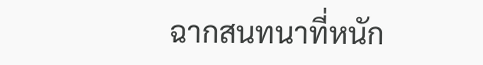ฉากสนทนาที่หนัก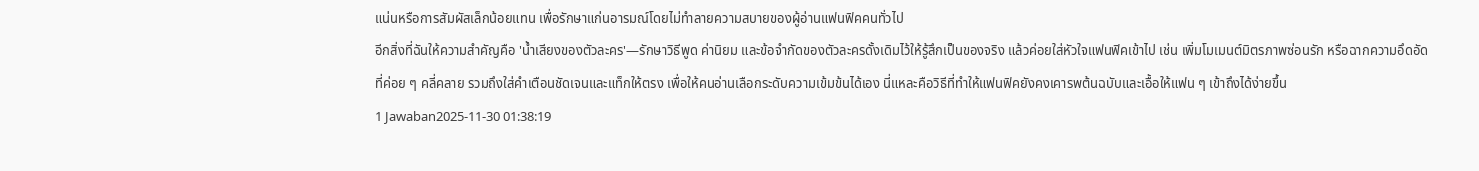แน่นหรือการสัมผัสเล็กน้อยแทน เพื่อรักษาแก่นอารมณ์โดยไม่ทำลายความสบายของผู้อ่านแฟนฟิคคนทั่วไป
อีกสิ่งที่ฉันให้ความสำคัญคือ 'น้ำเสียงของตัวละคร'—รักษาวิธีพูด ค่านิยม และข้อจำกัดของตัวละครดั้งเดิมไว้ให้รู้สึกเป็นของจริง แล้วค่อยใส่หัวใจแฟนฟิคเข้าไป เช่น เพิ่มโมเมนต์มิตรภาพซ่อนรัก หรือฉากความอึดอัดที่ค่อย ๆ คลี่คลาย รวมถึงใส่คำเตือนชัดเจนและแท็กให้ตรง เพื่อให้คนอ่านเลือกระดับความเข้มข้นได้เอง นี่แหละคือวิธีที่ทำให้แฟนฟิคยังคงเคารพต้นฉบับและเอื้อให้แฟน ๆ เข้าถึงได้ง่ายขึ้น
1 Jawaban2025-11-30 01:38:19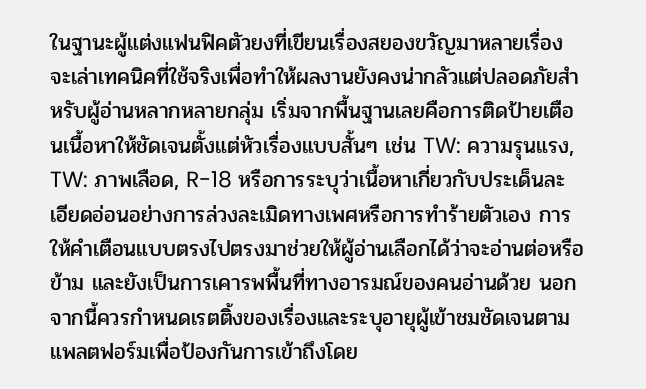ในฐานะผู้แต่งแฟนฟิคตัวยงที่เขียนเรื่องสยองขวัญมาหลายเรื่อง จะเล่าเทคนิคที่ใช้จริงเพื่อทำให้ผลงานยังคงน่ากลัวแต่ปลอดภัยสำหรับผู้อ่านหลากหลายกลุ่ม เริ่มจากพื้นฐานเลยคือการติดป้ายเตือนเนื้อหาให้ชัดเจนตั้งแต่หัวเรื่องแบบสั้นๆ เช่น TW: ความรุนแรง, TW: ภาพเลือด, R-18 หรือการระบุว่าเนื้อหาเกี่ยวกับประเด็นละเอียดอ่อนอย่างการล่วงละเมิดทางเพศหรือการทำร้ายตัวเอง การให้คำเตือนแบบตรงไปตรงมาช่วยให้ผู้อ่านเลือกได้ว่าจะอ่านต่อหรือข้าม และยังเป็นการเคารพพื้นที่ทางอารมณ์ของคนอ่านด้วย นอกจากนี้ควรกำหนดเรตติ้งของเรื่องและระบุอายุผู้เข้าชมชัดเจนตามแพลตฟอร์มเพื่อป้องกันการเข้าถึงโดย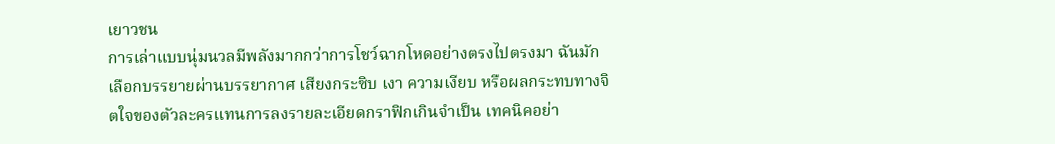เยาวชน
การเล่าแบบนุ่มนวลมีพลังมากกว่าการโชว์ฉากโหดอย่างตรงไปตรงมา ฉันมักเลือกบรรยายผ่านบรรยากาศ เสียงกระซิบ เงา ความเงียบ หรือผลกระทบทางจิตใจของตัวละครแทนการลงรายละเอียดกราฟิกเกินจำเป็น เทคนิคอย่า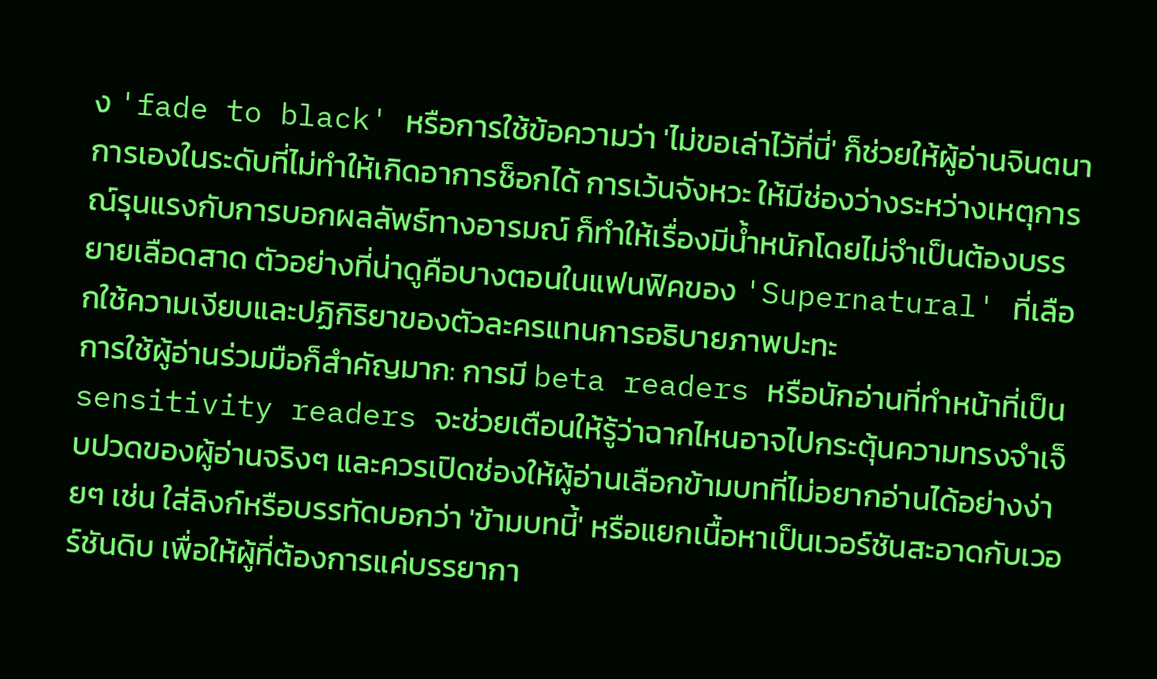ง 'fade to black' หรือการใช้ข้อความว่า 'ไม่ขอเล่าไว้ที่นี่' ก็ช่วยให้ผู้อ่านจินตนาการเองในระดับที่ไม่ทำให้เกิดอาการช็อกได้ การเว้นจังหวะ ให้มีช่องว่างระหว่างเหตุการณ์รุนแรงกับการบอกผลลัพธ์ทางอารมณ์ ก็ทำให้เรื่องมีน้ำหนักโดยไม่จำเป็นต้องบรรยายเลือดสาด ตัวอย่างที่น่าดูคือบางตอนในแฟนฟิคของ 'Supernatural' ที่เลือกใช้ความเงียบและปฏิกิริยาของตัวละครแทนการอธิบายภาพปะทะ
การใช้ผู้อ่านร่วมมือก็สำคัญมาก: การมี beta readers หรือนักอ่านที่ทำหน้าที่เป็น sensitivity readers จะช่วยเตือนให้รู้ว่าฉากไหนอาจไปกระตุ้นความทรงจำเจ็บปวดของผู้อ่านจริงๆ และควรเปิดช่องให้ผู้อ่านเลือกข้ามบทที่ไม่อยากอ่านได้อย่างง่ายๆ เช่น ใส่ลิงก์หรือบรรทัดบอกว่า 'ข้ามบทนี้' หรือแยกเนื้อหาเป็นเวอร์ชันสะอาดกับเวอร์ชันดิบ เพื่อให้ผู้ที่ต้องการแค่บรรยากา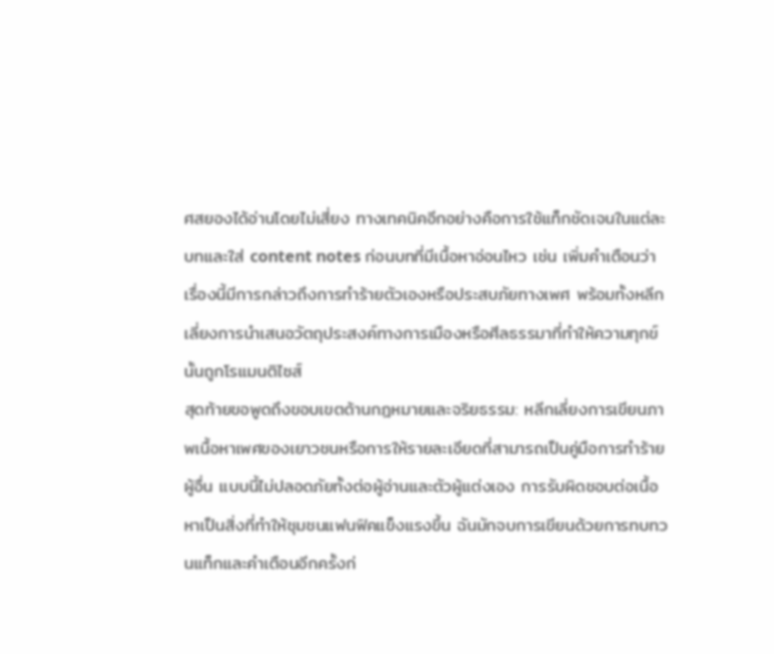ศสยองได้อ่านโดยไม่เสี่ยง ทางเทคนิคอีกอย่างคือการใช้แท็กชัดเจนในแต่ละบทและใส่ content notes ก่อนบทที่มีเนื้อหาอ่อนไหว เช่น เพิ่มคำเตือนว่าเรื่องนี้มีการกล่าวถึงการทำร้ายตัวเองหรือประสบภัยทางเพศ พร้อมทั้งหลีกเลี่ยงการนำเสนอวัตถุประสงค์ทางการเมืองหรือศีลธรรมาที่ทำให้ความทุกข์นั้นถูกโรแมนติไซส์
สุดท้ายขอพูดถึงขอบเขตด้านกฎหมายและจริยธรรม: หลีกเลี่ยงการเขียนภาพเนื้อหาเพศของเยาวชนหรือการให้รายละเอียดที่สามารถเป็นคู่มือการทำร้ายผู้อื่น แบบนี้ไม่ปลอดภัยทั้งต่อผู้อ่านและตัวผู้แต่งเอง การรับผิดชอบต่อเนื้อหาเป็นสิ่งที่ทำให้ชุมชนแฟนฟิคแข็งแรงขึ้น ฉันมักจบการเขียนด้วยการทบทวนแท็กและคำเตือนอีกครั้งก่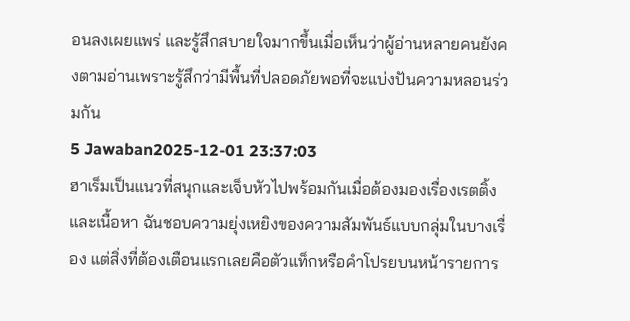อนลงเผยแพร่ และรู้สึกสบายใจมากขึ้นเมื่อเห็นว่าผู้อ่านหลายคนยังคงตามอ่านเพราะรู้สึกว่ามีพื้นที่ปลอดภัยพอที่จะแบ่งปันความหลอนร่วมกัน
5 Jawaban2025-12-01 23:37:03
ฮาเร็มเป็นแนวที่สนุกและเจ็บหัวไปพร้อมกันเมื่อต้องมองเรื่องเรตติ้งและเนื้อหา ฉันชอบความยุ่งเหยิงของความสัมพันธ์แบบกลุ่มในบางเรื่อง แต่สิ่งที่ต้องเตือนแรกเลยคือตัวแท็กหรือคำโปรยบนหน้ารายการ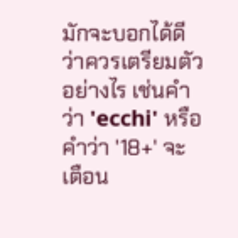มักจะบอกได้ดีว่าควรเตรียมตัวอย่างไร เช่นคำว่า 'ecchi' หรือคำว่า '18+' จะเตือน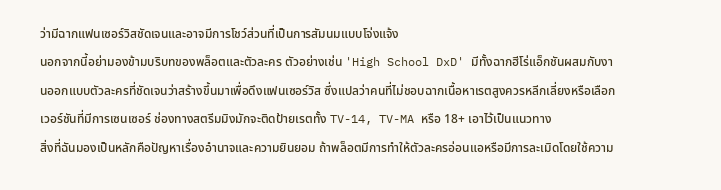ว่ามีฉากแฟนเซอร์วิสชัดเจนและอาจมีการโชว์ส่วนที่เป็นการสัมนมแบบโจ่งแจ้ง
นอกจากนี้อย่ามองข้ามบริบทของพล็อตและตัวละคร ตัวอย่างเช่น 'High School DxD' มีทั้งฉากฮีโร่แอ็กชันผสมกับงานออกแบบตัวละครที่ชัดเจนว่าสร้างขึ้นมาเพื่อดึงแฟนเซอร์วิส ซึ่งแปลว่าคนที่ไม่ชอบฉากเนื้อหาเรตสูงควรหลีกเลี่ยงหรือเลือกเวอร์ชันที่มีการเซนเซอร์ ช่องทางสตรีมมิงมักจะติดป้ายเรตทั้ง TV-14, TV-MA หรือ 18+ เอาไว้เป็นแนวทาง
สิ่งที่ฉันมองเป็นหลักคือปัญหาเรื่องอำนาจและความยินยอม ถ้าพล็อตมีการทำให้ตัวละครอ่อนแอหรือมีการละเมิดโดยใช้ความ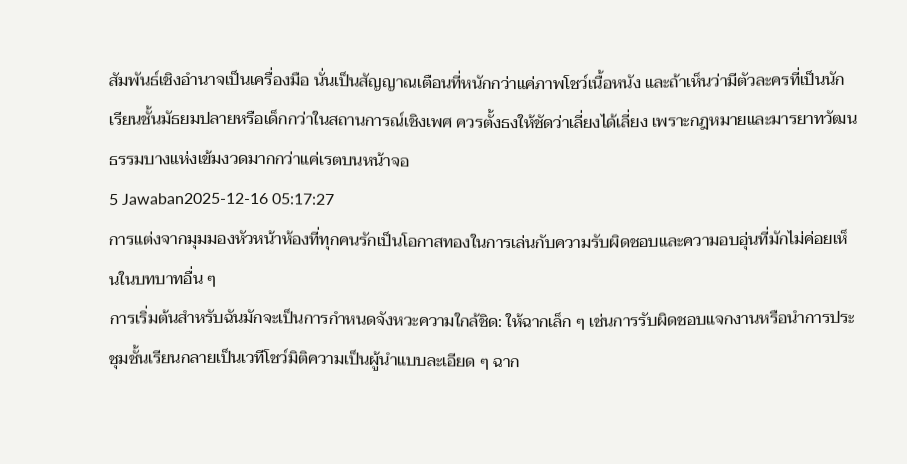สัมพันธ์เชิงอำนาจเป็นเครื่องมือ นั่นเป็นสัญญาณเตือนที่หนักกว่าแค่ภาพโชว์เนื้อหนัง และถ้าเห็นว่ามีตัวละครที่เป็นนักเรียนชั้นมัธยมปลายหรือเด็กกว่าในสถานการณ์เชิงเพศ ควรตั้งธงให้ชัดว่าเลี่ยงได้เลี่ยง เพราะกฎหมายและมารยาทวัฒนธรรมบางแห่งเข้มงวดมากกว่าแค่เรตบนหน้าจอ
5 Jawaban2025-12-16 05:17:27
การแต่งจากมุมมองหัวหน้าห้องที่ทุกคนรักเป็นโอกาสทองในการเล่นกับความรับผิดชอบและความอบอุ่นที่มักไม่ค่อยเห็นในบทบาทอื่น ๆ
การเริ่มต้นสำหรับฉันมักจะเป็นการกำหนดจังหวะความใกล้ชิด: ให้ฉากเล็ก ๆ เช่นการรับผิดชอบแจกงานหรือนำการประชุมชั้นเรียนกลายเป็นเวทีโชว์มิติความเป็นผู้นำแบบละเอียด ๆ ฉาก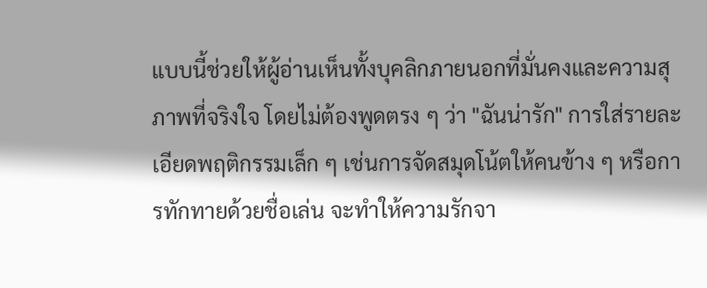แบบนี้ช่วยให้ผู้อ่านเห็นทั้งบุคลิกภายนอกที่มั่นคงและความสุภาพที่จริงใจ โดยไม่ต้องพูดตรง ๆ ว่า "ฉันน่ารัก" การใส่รายละเอียดพฤติกรรมเล็ก ๆ เช่นการจัดสมุดโน้ตให้คนข้าง ๆ หรือการทักทายด้วยชื่อเล่น จะทำให้ความรักจา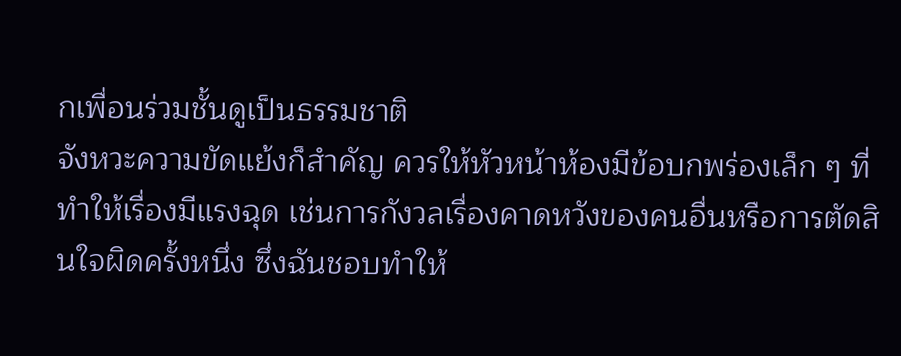กเพื่อนร่วมชั้นดูเป็นธรรมชาติ
จังหวะความขัดแย้งก็สำคัญ ควรให้หัวหน้าห้องมีข้อบกพร่องเล็ก ๆ ที่ทำให้เรื่องมีแรงฉุด เช่นการกังวลเรื่องคาดหวังของคนอื่นหรือการตัดสินใจผิดครั้งหนึ่ง ซึ่งฉันชอบทำให้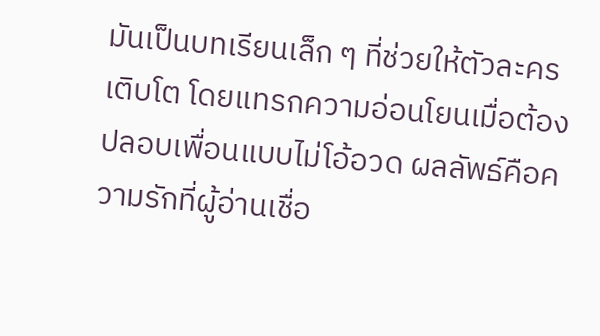มันเป็นบทเรียนเล็ก ๆ ที่ช่วยให้ตัวละครเติบโต โดยแทรกความอ่อนโยนเมื่อต้องปลอบเพื่อนแบบไม่โอ้อวด ผลลัพธ์คือความรักที่ผู้อ่านเชื่อ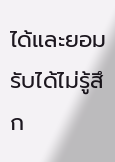ได้และยอมรับได้ไม่รู้สึก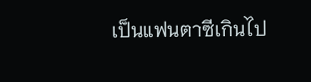เป็นแฟนตาซีเกินไป